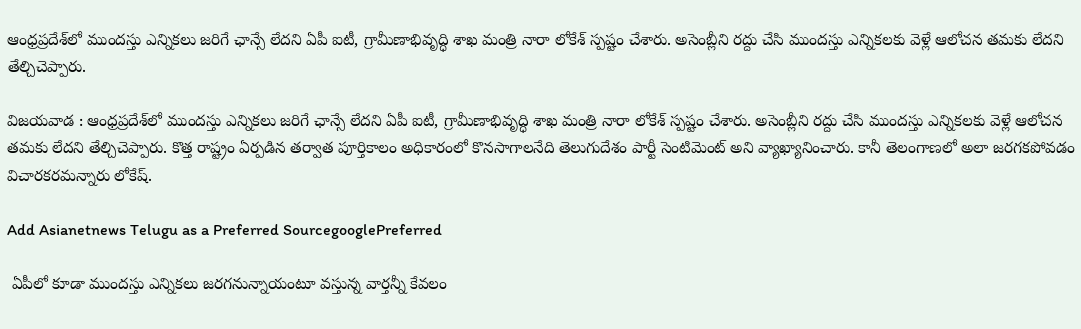ఆంధ్రప్రదేశ్‌లో ముందస్తు ఎన్నికలు జరిగే ఛాన్సే లేదని ఏపీ ఐటీ, గ్రామీణాభివృద్ధి శాఖ మంత్రి నారా లోకేశ్‌ స్పష్టం చేశారు. అసెంబ్లీని రద్దు చేసి ముందస్తు ఎన్నికలకు వెళ్లే ఆలోచన తమకు లేదని తేల్చిచెప్పారు.

విజయవాడ : ఆంధ్రప్రదేశ్‌లో ముందస్తు ఎన్నికలు జరిగే ఛాన్సే లేదని ఏపీ ఐటీ, గ్రామీణాభివృద్ధి శాఖ మంత్రి నారా లోకేశ్‌ స్పష్టం చేశారు. అసెంబ్లీని రద్దు చేసి ముందస్తు ఎన్నికలకు వెళ్లే ఆలోచన తమకు లేదని తేల్చిచెప్పారు. కొత్త రాష్ట్రం ఏర్పడిన తర్వాత పూర్తికాలం అధికారంలో కొనసాగాలనేది తెలుగుదేశం పార్టీ సెంటిమెంట్‌ అని వ్యాఖ్యానించారు. కానీ తెలంగాణలో అలా జరగకపోవడం విచారకరమన్నారు లోకేష్.

Add Asianetnews Telugu as a Preferred SourcegooglePreferred

 ఏపీలో కూడా ముందస్తు ఎన్నికలు జరగనున్నాయంటూ వస్తున్న వార్తన్నీ కేవలం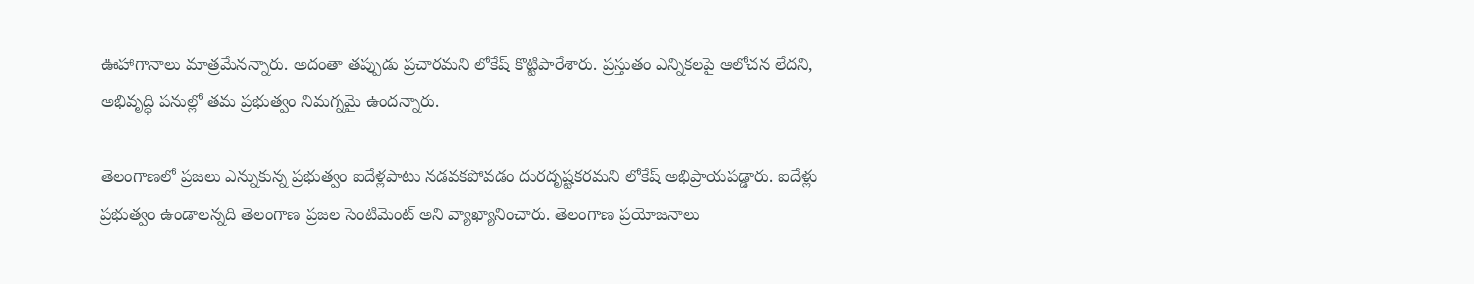ఊహాగానాలు మాత్రమేనన్నారు. అదంతా తప్పుడు ప్రచారమని లోకేష్ కొట్టిపారేశారు. ప్రస్తుతం ఎన్నికలపై ఆలోచన లేదని, అభివృద్ధి పనుల్లో తమ ప్రభుత్వం నిమగ్నమై ఉందన్నారు.

తెలంగాణలో ప్రజలు ఎన్నుకున్న ప్రభుత్వం ఐదేళ్లపాటు నడవకపోవడం దురదృష్టకరమని లోకేష్ అభిప్రాయపడ్డారు. ఐదేళ్లు ప్రభుత్వం ఉండాలన్నది తెలంగాణ ప్రజల సెంటిమెంట్ అని వ్యాఖ్యానించారు. తెలంగాణ ప్రయోజనాలు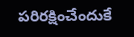పరిరక్షించేందుకే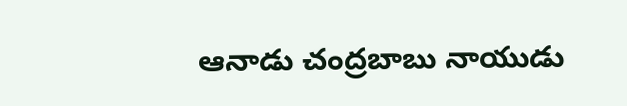ఆనాడు చంద్రబాబు నాయుడు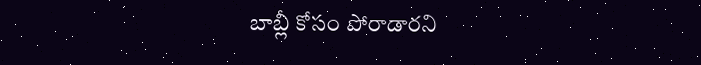బాబ్లీ కోసం పోరాడారని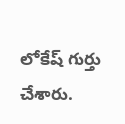లోకేష్ గుర్తు చేశారు.